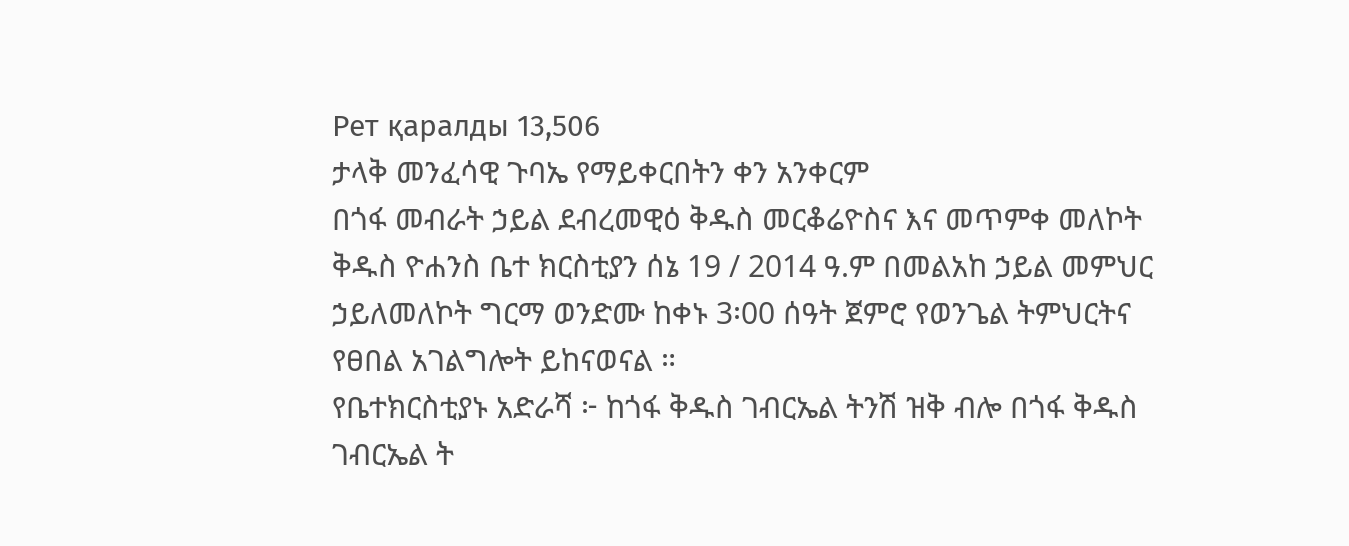Рет қаралды 13,506
ታላቅ መንፈሳዊ ጉባኤ የማይቀርበትን ቀን አንቀርም
በጎፋ መብራት ኃይል ደብረመዊዕ ቅዱስ መርቆሬዮስና እና መጥምቀ መለኮት ቅዱስ ዮሐንስ ቤተ ክርስቲያን ሰኔ 19 / 2014 ዓ.ም በመልአከ ኃይል መምህር ኃይለመለኮት ግርማ ወንድሙ ከቀኑ 3፡00 ሰዓት ጀምሮ የወንጌል ትምህርትና የፀበል አገልግሎት ይከናወናል ።
የቤተክርስቲያኑ አድራሻ ፦ ከጎፋ ቅዱስ ገብርኤል ትንሽ ዝቅ ብሎ በጎፋ ቅዱስ ገብርኤል ት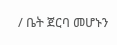/ ቤት ጀርባ መሆኑን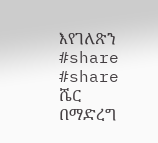እየገለጽን #share #share ሼር በማድረግ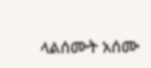ላልሰሙት አሰሙ